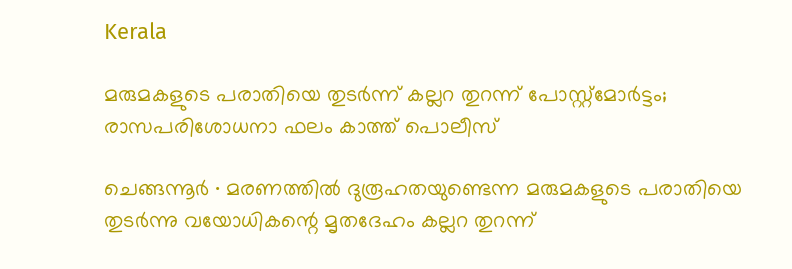Kerala

മരുമകളുടെ പരാതിയെ തുടർന്ന് കല്ലറ തുറന്ന് പോസ്റ്റ്മോർട്ടം; രാസപരിശോധനാ ഫലം കാത്ത് പൊലീസ്

ചെങ്ങന്നൂർ ∙ മരണത്തിൽ ദുരൂഹതയുണ്ടെന്ന മരുമകളുടെ പരാതിയെ തുടർന്നു വയോധികന്റെ മൃതദേഹം കല്ലറ തുറന്ന്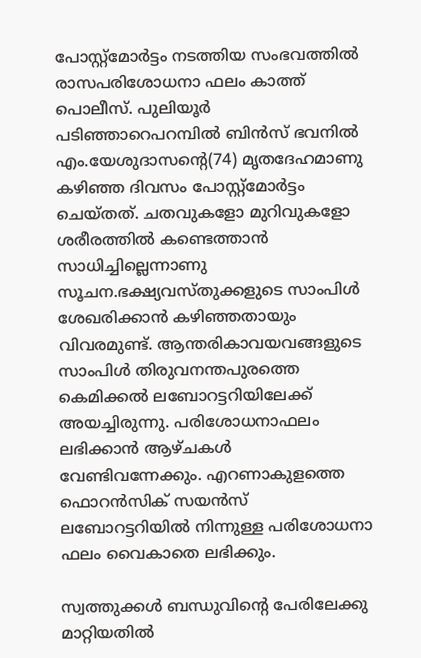പോസ്റ്റ്മോർട്ടം നടത്തിയ സംഭവത്തിൽ രാസപരിശോധനാ ഫലം കാത്ത് പൊലീസ്. പുലിയൂർ പടിഞ്ഞാറെപറമ്പിൽ ബിൻസ് ഭവനിൽ എം.യേശുദാസന്റെ(74) മൃതദേഹമാണു കഴിഞ്ഞ ദിവസം പോസ്റ്റ്മോർട്ടം ചെയ്തത്. ചതവുകളോ മുറിവുകളോ ശരീരത്തിൽ കണ്ടെത്താൻ സാധിച്ചില്ലെന്നാണു സൂചന.ഭക്ഷ്യവസ്തുക്കളുടെ സാംപിൾ ശേഖരിക്കാൻ കഴിഞ്ഞതായും വിവരമുണ്ട്. ആന്തരികാവയവങ്ങളുടെ സാംപിൾ തിരുവനന്തപുരത്തെ കെമിക്കൽ ലബോറട്ടറിയിലേക്ക് അയച്ചിരുന്നു. പരിശോധനാഫലം ലഭിക്കാൻ ആഴ്ചകൾ വേണ്ടിവന്നേക്കും. എറണാകുളത്തെ ഫൊറൻസിക് സയൻസ് ലബോറട്ടറിയിൽ നിന്നുള്ള പരിശോധനാ ഫലം വൈകാതെ ലഭിക്കും.

സ്വത്തുക്കൾ ബന്ധുവിന്റെ പേരിലേക്കു മാറ്റിയതിൽ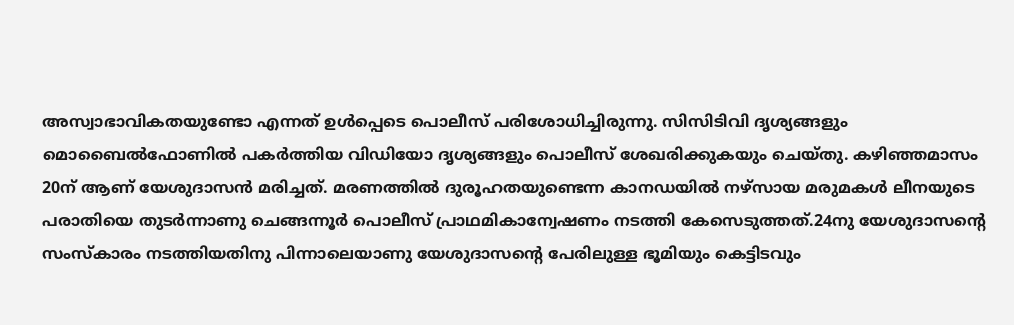അസ്വാഭാവികതയുണ്ടോ എന്നത് ഉൾപ്പെടെ പൊലീസ് പരിശോധിച്ചിരുന്നു. സിസിടിവി ദൃശ്യങ്ങളും മൊബൈൽഫോണിൽ പകർത്തിയ വിഡിയോ ദൃശ്യങ്ങളും പൊലീസ് ശേഖരിക്കുകയും ചെയ്തു. കഴിഞ്ഞമാസം 20ന് ആണ് യേശുദാസൻ മരിച്ചത്. മരണത്തിൽ ദുരൂഹതയുണ്ടെന്ന കാനഡയിൽ നഴ്സായ മരുമകൾ ലീനയുടെ പരാതിയെ തുടർന്നാണു ചെങ്ങന്നൂർ പൊലീസ് പ്രാഥമികാന്വേഷണം നടത്തി കേസെടുത്തത്.24നു യേശുദാസന്റെ സംസ്കാരം നടത്തിയതിനു പിന്നാലെയാണു യേശുദാസന്റെ പേരിലുള്ള ഭൂമിയും കെട്ടിടവും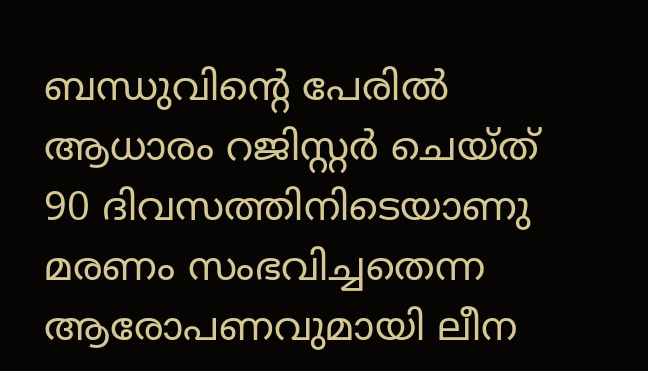ബന്ധുവിന്റെ പേരിൽ ആധാരം റജിസ്റ്റർ ചെയ്ത് 90 ദിവസത്തിനിടെയാണു മരണം സംഭവിച്ചതെന്ന ആരോപണവുമായി ലീന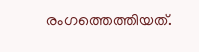രംഗത്തെത്തിയത്.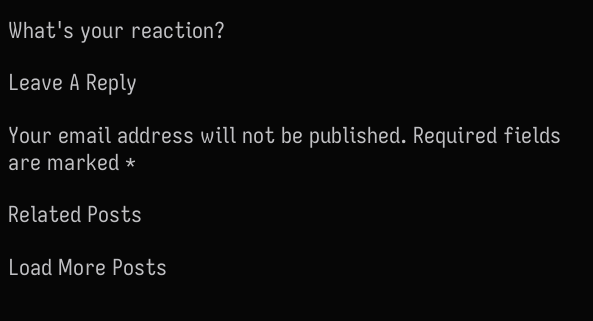What's your reaction?

Leave A Reply

Your email address will not be published. Required fields are marked *

Related Posts

Load More Posts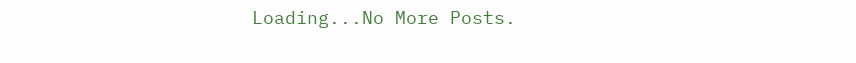Loading...No More Posts.